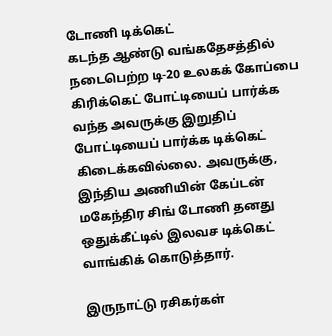டோணி டிக்கெட்
கடந்த ஆண்டு வங்கதேசத்தில் நடைபெற்ற டி-20 உலகக் கோப்பை கிரிக்கெட் போட்டியைப் பார்க்க வந்த அவருக்கு இறுதிப் போட்டியைப் பார்க்க டிக்கெட் கிடைக்கவில்லை. அவருக்கு, இந்திய அணியின் கேப்டன் மகேந்திர சிங் டோணி தனது ஒதுக்கீட்டில் இலவச டிக்கெட் வாங்கிக் கொடுத்தார்.

இருநாட்டு ரசிகர்கள்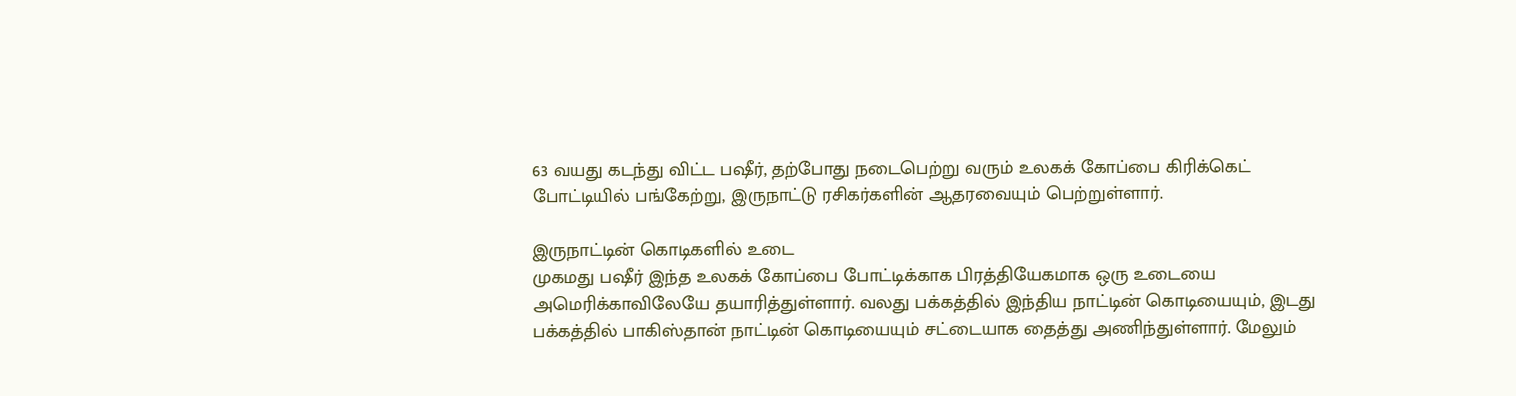63 வயது கடந்து விட்ட பஷீர், தற்போது நடைபெற்று வரும் உலகக் கோப்பை கிரிக்கெட் போட்டியில் பங்கேற்று, இருநாட்டு ரசிகர்களின் ஆதரவையும் பெற்றுள்ளார்.

இருநாட்டின் கொடிகளில் உடை
முகமது பஷீர் இந்த உலகக் கோப்பை போட்டிக்காக பிரத்தியேகமாக ஒரு உடையை அமெரிக்காவிலேயே தயாரித்துள்ளார். வலது பக்கத்தில் இந்திய நாட்டின் கொடியையும், இடது பக்கத்தில் பாகிஸ்தான் நாட்டின் கொடியையும் சட்டையாக தைத்து அணிந்துள்ளார். மேலும்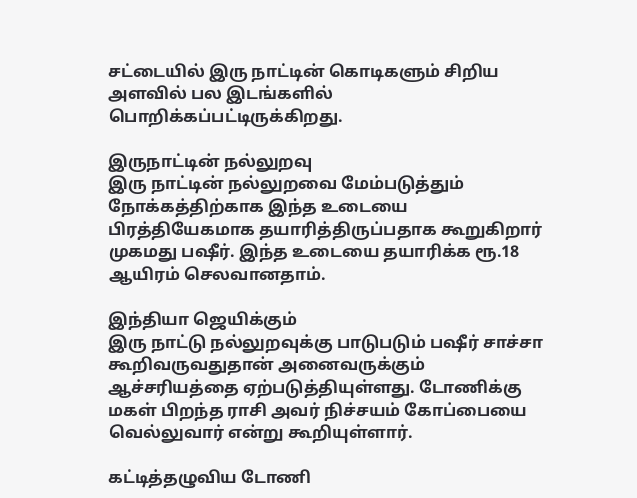சட்டையில் இரு நாட்டின் கொடிகளும் சிறிய அளவில் பல இடங்களில் பொறிக்கப்பட்டிருக்கிறது.

இருநாட்டின் நல்லுறவு
இரு நாட்டின் நல்லுறவை மேம்படுத்தும் நோக்கத்திற்காக இந்த உடையை பிரத்தியேகமாக தயாரித்திருப்பதாக கூறுகிறார் முகமது பஷீர். இந்த உடையை தயாரிக்க ரூ.18 ஆயிரம் செலவானதாம்.

இந்தியா ஜெயிக்கும்
இரு நாட்டு நல்லுறவுக்கு பாடுபடும் பஷீர் சாச்சா கூறிவருவதுதான் அனைவருக்கும் ஆச்சரியத்தை ஏற்படுத்தியுள்ளது. டோணிக்கு மகள் பிறந்த ராசி அவர் நிச்சயம் கோப்பையை வெல்லுவார் என்று கூறியுள்ளார்.

கட்டித்தழுவிய டோணி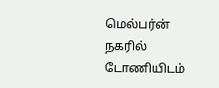மெல்பர்ன் நகரில் டோணியிடம்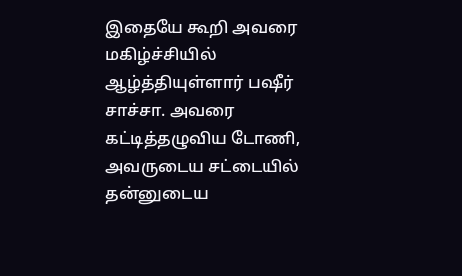இதையே கூறி அவரை மகிழ்ச்சியில் ஆழ்த்தியுள்ளார் பஷீர் சாச்சா. அவரை கட்டித்தழுவிய டோணி, அவருடைய சட்டையில் தன்னுடைய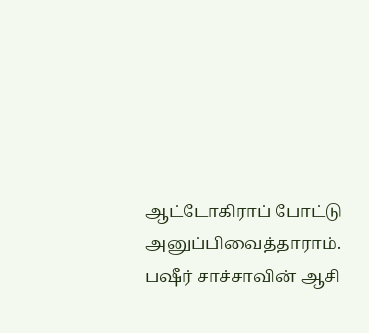ஆட்டோகிராப் போட்டு அனுப்பிவைத்தாராம்.
பஷீர் சாச்சாவின் ஆசி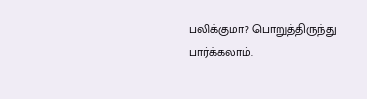பலிக்குமா? பொறுத்திருந்து பார்க்கலாம்.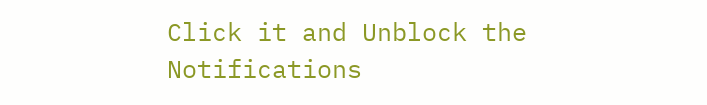Click it and Unblock the Notifications